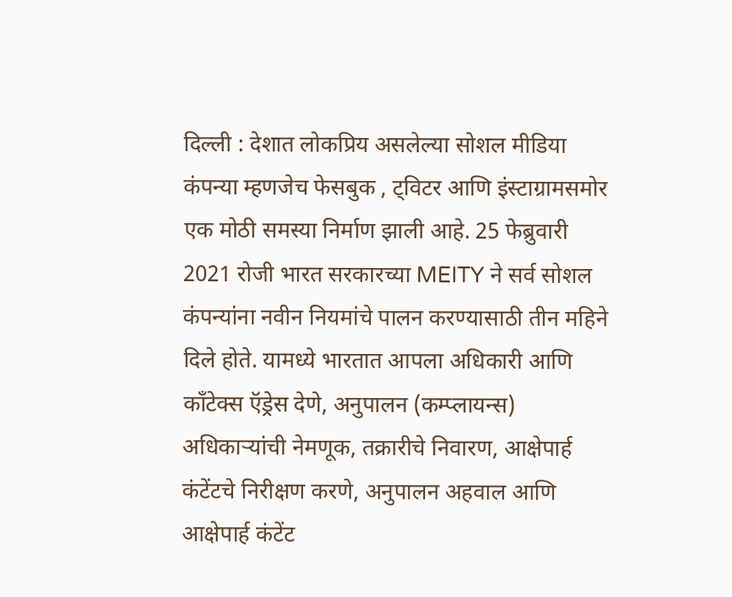दिल्ली : देशात लोकप्रिय असलेल्या सोशल मीडिया कंपन्या म्हणजेच फेसबुक , ट्विटर आणि इंस्टाग्रामसमोर एक मोठी समस्या निर्माण झाली आहे. 25 फेब्रुवारी 2021 रोजी भारत सरकारच्या MEITY ने सर्व सोशल कंपन्यांना नवीन नियमांचे पालन करण्यासाठी तीन महिने दिले होते. यामध्ये भारतात आपला अधिकारी आणि कॉंटेक्स ऍड्रेस देणे, अनुपालन (कम्प्लायन्स) अधिकाऱ्यांची नेमणूक, तक्रारीचे निवारण, आक्षेपार्ह कंटेंटचे निरीक्षण करणे, अनुपालन अहवाल आणि आक्षेपार्ह कंटेंट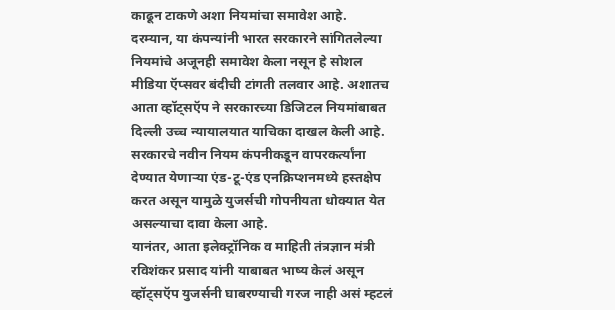काढून टाकणे अशा नियमांचा समावेश आहे.
दरम्यान, या कंपन्यांनी भारत सरकारने सांगितलेल्या नियमांचे अजूनही समावेश केला नसून हे सोशल मीडिया ऍप्सवर बंदीची टांगती तलवार आहे. अशातच आता व्हॉट्सऍप ने सरकारच्या डिजिटल नियमांबाबत दिल्ली उच्च न्यायालयात याचिका दाखल केली आहे. सरकारचे नवीन नियम कंपनीकडून वापरकर्त्यांना देण्यात येणाऱ्या एंड-टू-एंड एनक्रिप्शनमध्ये हस्तक्षेप करत असून यामुळे युजर्सची गोपनीयता धोक्यात येत असल्याचा दावा केला आहे.
यानंतर, आता इलेक्ट्रॉनिक व माहिती तंत्रज्ञान मंत्री रविशंकर प्रसाद यांनी याबाबत भाष्य केलं असून व्हॉट्सऍप युजर्सनी घाबरण्याची गरज नाही असं म्हटलं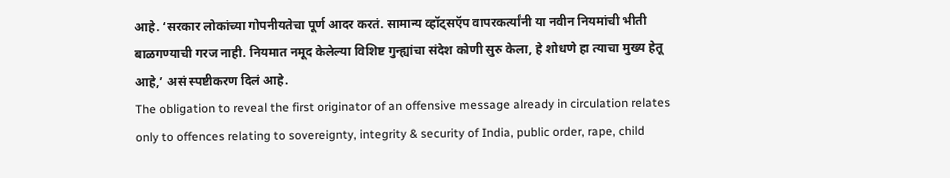आहे. ‘सरकार लोकांच्या गोपनीयतेचा पूर्ण आदर करतं. सामान्य व्हॉट्सऍप वापरकर्त्यांनी या नवीन नियमांची भीती बाळगण्याची गरज नाही. नियमात नमूद केलेल्या विशिष्ट गुन्ह्यांचा संदेश कोणी सुरु केला, हे शोधणे हा त्याचा मुख्य हेतू आहे,’ असं स्पष्टीकरण दिलं आहे.
The obligation to reveal the first originator of an offensive message already in circulation relates only to offences relating to sovereignty, integrity & security of India, public order, rape, child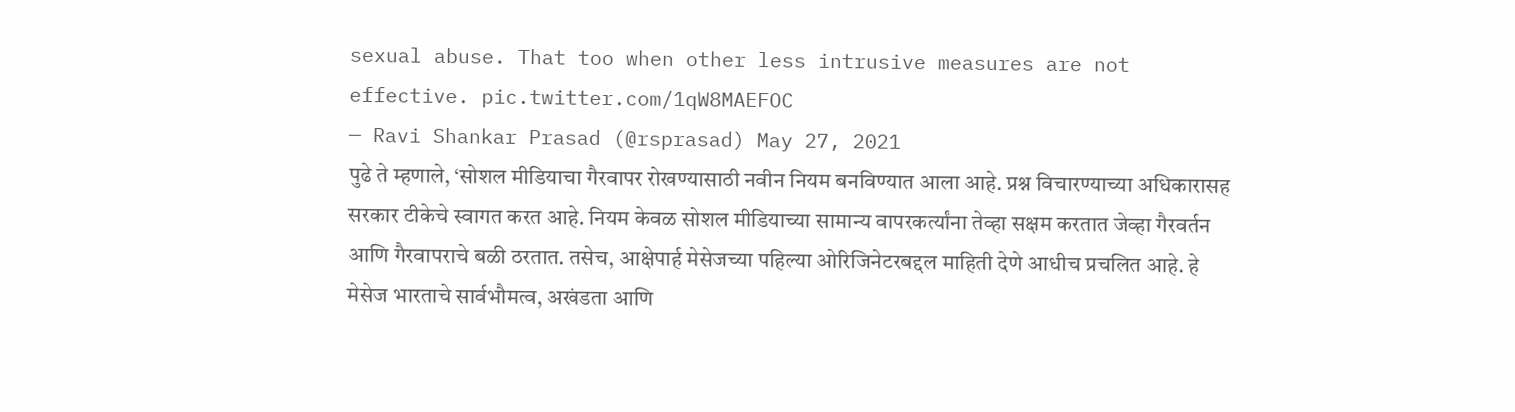sexual abuse. That too when other less intrusive measures are not effective. pic.twitter.com/1qW8MAEFOC
— Ravi Shankar Prasad (@rsprasad) May 27, 2021
पुढे ते म्हणाले, ‘सोशल मीडियाचा गैरवापर रोखण्यासाठी नवीन नियम बनविण्यात आला आहे. प्रश्न विचारण्याच्या अधिकारासह सरकार टीकेचे स्वागत करत आहे. नियम केवळ सोशल मीडियाच्या सामान्य वापरकर्त्यांना तेव्हा सक्षम करतात जेव्हा गैरवर्तन आणि गैरवापराचे बळी ठरतात. तसेच, आक्षेपार्ह मेसेजच्या पहिल्या ओरिजिनेटरबद्दल माहिती देणे आधीच प्रचलित आहे. हे मेसेज भारताचे सार्वभौमत्व, अखंडता आणि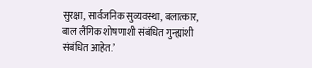सुरक्षा, सार्वजनिक सुव्यवस्था, बलात्कार, बाल लैंगिक शोषणाशी संबंधित गुन्ह्यांशी संबंधित आहेत.’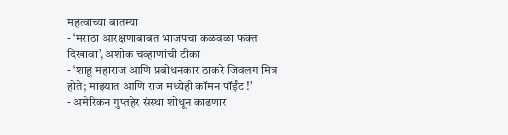महत्वाच्या बातम्या
- ‘मराठा आरक्षणाबाबत भाजपचा कळवळा फक्त दिखावा’, अशोक चव्हाणांची टीका
- ‘शाहू महाराज आणि प्रबोधनकार ठाकरे जिवलग मित्र होते; माझ्यात आणि राज मध्येही कॉमन पॉईंट !’
- अमेरिकन गुप्तहेर संस्था शोधून काढणार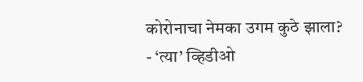कोरोनाचा नेमका उगम कुठे झाला?
- ‘त्या’ व्हिडीओ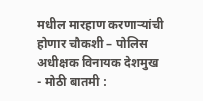मधील मारहाण करणाऱ्यांची होणार चौकशी – पोलिस अधीक्षक विनायक देशमुख
- मोठी बातमी :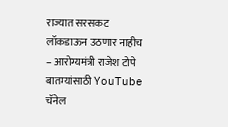राज्यात सरसकट लॉकडाऊन उठणार नाहीच – आरोग्यमंत्री राजेश टोपे
बातम्यांसाठी YouTube चॅनेल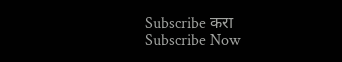Subscribe करा
Subscribe Now